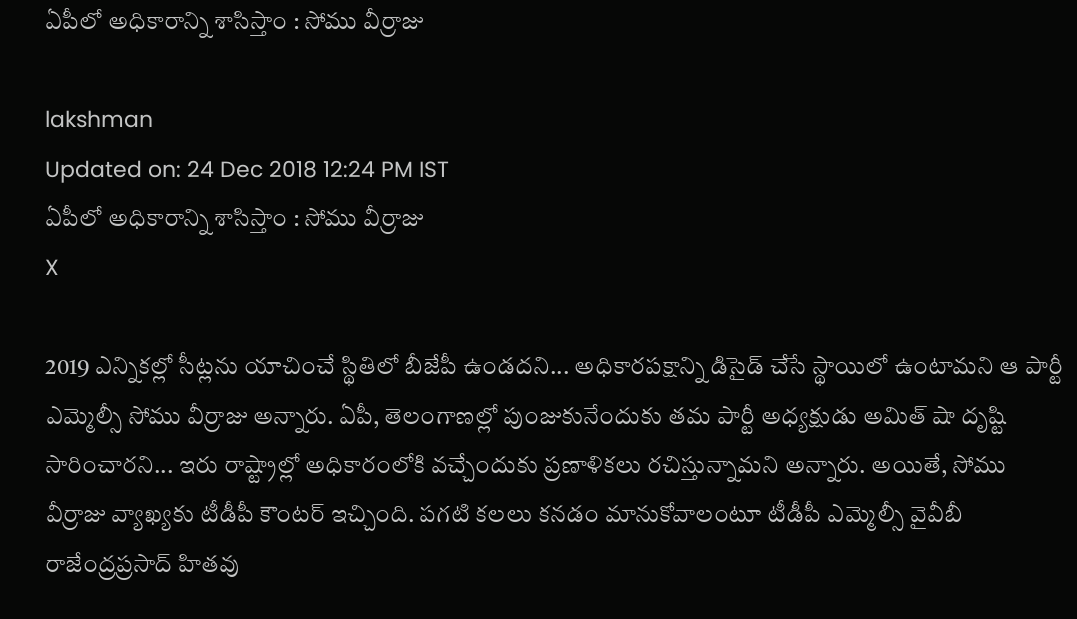ఏపీలో అధికారాన్ని శాసిస్తాం : సోము వీర్రాజు

lakshman
Updated on: 24 Dec 2018 12:24 PM IST
ఏపీలో అధికారాన్ని శాసిస్తాం : సోము వీర్రాజు
X

2019 ఎన్నికల్లో సీట్లను యాచించే స్థితిలో బీజేపీ ఉండదని... అధికారపక్షాన్ని డిసైడ్ చేసే స్థాయిలో ఉంటామని ఆ పార్టీ ఎమ్మెల్సీ సోము వీర్రాజు అన్నారు. ఏపీ, తెలంగాణల్లో పుంజుకునేందుకు తమ పార్టీ అధ్యక్షుడు అమిత్ షా దృష్టి సారించారని... ఇరు రాష్ట్రాల్లో అధికారంలోకి వచ్చేందుకు ప్రణాళికలు రచిస్తున్నామని అన్నారు. అయితే, సోము వీర్రాజు వ్యాఖ్యకు టీడీపీ కౌంటర్‌ ఇచ్చింది. పగటి కలలు కనడం మానుకోవాలంటూ టీడీపీ ఎమ్మెల్సీ వైవీబీ రాజేంద్రప్రసాద్ హితవు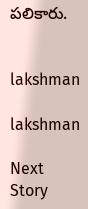పలికారు.


lakshman

lakshman

Next Story